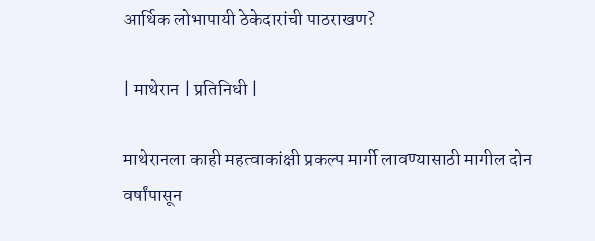आर्थिक लोभापायी ठेकेदारांची पाठराखण?

| माथेरान | प्रतिनिधी |

माथेरानला काही महत्वाकांक्षी प्रकल्प मार्गी लावण्यासाठी मागील दोन वर्षांपासून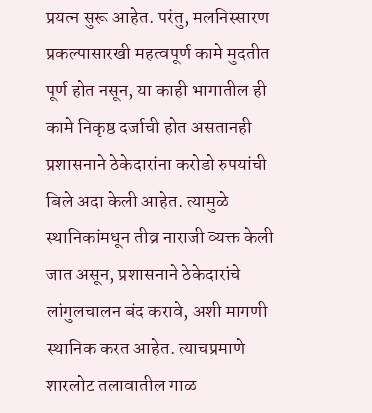प्रयत्न सुरू आहेत. परंतु, मलनिस्सारण प्रकल्पासारखी महत्वपूर्ण कामे मुदतीत पूर्ण होत नसून, या काही भागातील ही कामे निकृष्ठ दर्जाची होत असतानही प्रशासनाने ठेकेदारांना करोडो रुपयांची बिले अदा केली आहेत. त्यामुळे स्थानिकांमधून तीव्र नाराजी व्यक्त केली जात असून, प्रशासनाने ठेकेदारांचे लांगुलचालन बंद करावे, अशी मागणी स्थानिक करत आहेत. त्याचप्रमाणे शारलोट तलावातील गाळ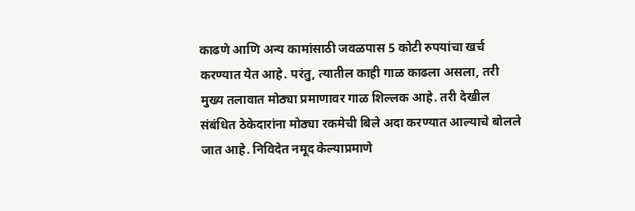काढणे आणि अन्य कामांसाठी जवळपास 5 कोटी रुपयांचा खर्च करण्यात येत आहे. परंतु, त्यातील काही गाळ काढला असला, तरी मुख्य तलावात मोठ्या प्रमाणावर गाळ शिल्लक आहे. तरी देखील संबंधित ठेकेदारांना मोठ्या रकमेची बिले अदा करण्यात आल्याचे बोलले जात आहे. निविदेत नमूद केल्याप्रमाणे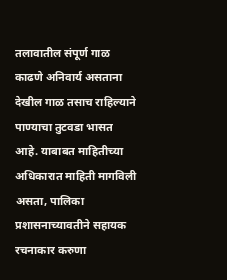तलावातील संपूर्ण गाळ काढणे अनिवार्य असताना देखील गाळ तसाच राहिल्याने पाण्याचा तुटवडा भासत आहे. याबाबत माहितीच्या अधिकारात माहिती मागविली असता, पालिका प्रशासनाच्यावतीने सहायक रचनाकार करुणा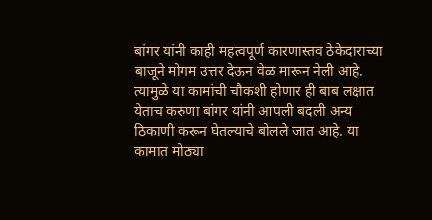बांगर यांनी काही महत्वपूर्ण कारणास्तव ठेकेदाराच्या बाजूने मोगम उत्तर देऊन वेळ मारून नेली आहे. त्यामुळे या कामांची चौकशी होणार ही बाब लक्षात येताच करुणा बांगर यांनी आपली बदली अन्य ठिकाणी करून घेतल्याचे बोलले जात आहे. या कामात मोठ्या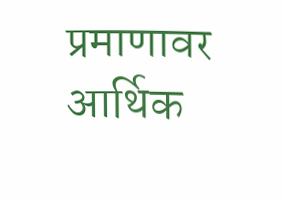प्रमाणावर आर्थिक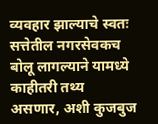व्यवहार झाल्याचे स्वतः सत्तेतील नगरसेवकच बोलू लागल्याने यामध्ये काहीतरी तथ्य असणार, अशी कुजबुज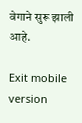वेगाने सुरू झाली आहे.

Exit mobile version